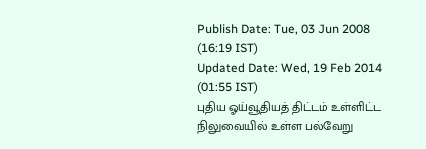Publish Date: Tue, 03 Jun 2008 (16:19 IST)
Updated Date: Wed, 19 Feb 2014 (01:55 IST)
புதிய ஓய்வூதியத் திட்டம் உள்ளிட்ட நிலுவையில் உள்ள பல்வேறு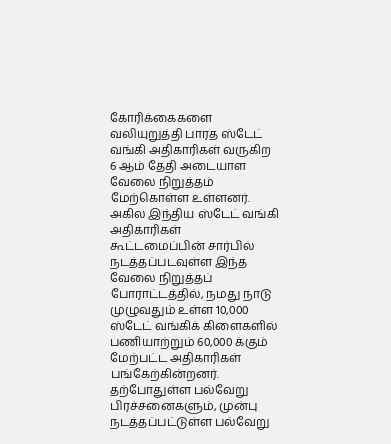கோரிக்கைகளை வலியுறுத்தி பாரத ஸ்டேட் வங்கி அதிகாரிகள் வருகிற 6 ஆம் தேதி அடையாள வேலை நிறுத்தம் மேற்கொள்ள உள்ளனர்.
அகில இந்திய ஸ்டேட் வங்கி அதிகாரிகள் கூட்டமைப்பின் சார்பில் நடத்தப்படவுள்ள இந்த வேலை நிறுத்தப் போராட்டத்தில், நமது நாடு முழுவதும் உள்ள 10,000 ஸ்டேட் வங்கிக் கிளைகளில் பணியாற்றும் 60,000 க்கும் மேற்பட்ட அதிகாரிகள் பங்கேற்கின்றனர்.
தற்போதுள்ள பல்வேறு பிரச்சனைகளும், முன்பு நடத்தப்பட்டுள்ள பல்வேறு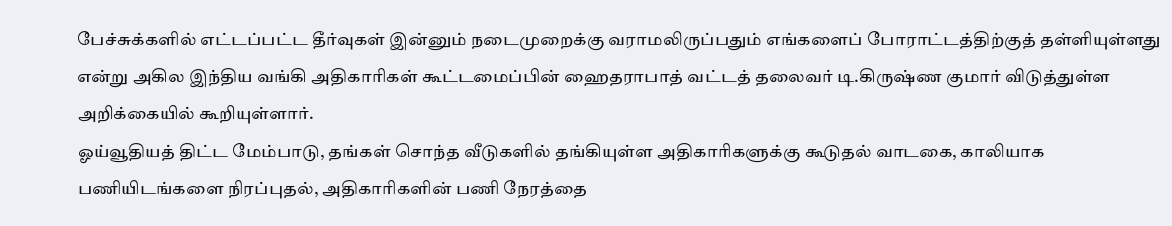பேச்சுக்களில் எட்டப்பட்ட தீர்வுகள் இன்னும் நடைமுறைக்கு வராமலிருப்பதும் எங்களைப் போராட்டத்திற்குத் தள்ளியுள்ளது என்று அகில இந்திய வங்கி அதிகாரிகள் கூட்டமைப்பின் ஹைதராபாத் வட்டத் தலைவர் டி.கிருஷ்ண குமார் விடுத்துள்ள அறிக்கையில் கூறியுள்ளார்.
ஓய்வூதியத் திட்ட மேம்பாடு, தங்கள் சொந்த வீடுகளில் தங்கியுள்ள அதிகாரிகளுக்கு கூடுதல் வாடகை, காலியாக பணியிடங்களை நிரப்புதல், அதிகாரிகளின் பணி நேரத்தை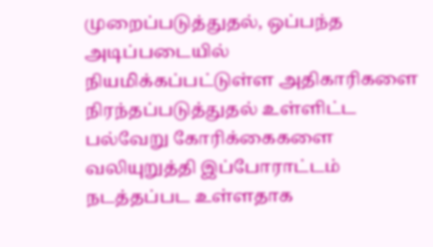முறைப்படுத்துதல், ஒப்பந்த அடிப்படையில் நியமிக்கப்பட்டுள்ள அதிகாரிகளை நிரந்தப்படுத்துதல் உள்ளிட்ட பல்வேறு கோரிக்கைகளை வலியுறுத்தி இப்போராட்டம் நடத்தப்பட உள்ளதாக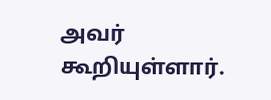அவர் கூறியுள்ளார்.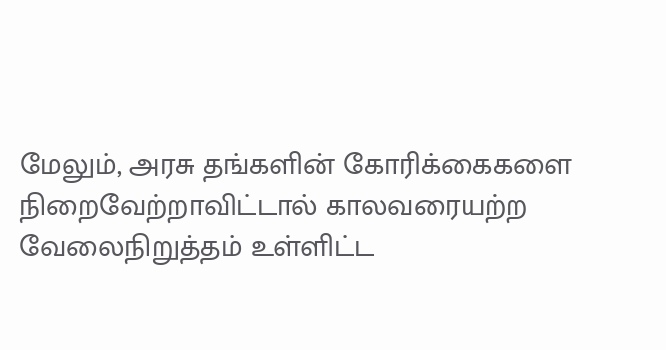மேலும், அரசு தங்களின் கோரிக்கைகளை நிறைவேற்றாவிட்டால் காலவரையற்ற வேலைநிறுத்தம் உள்ளிட்ட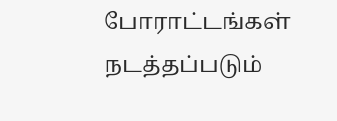போராட்டங்கள் நடத்தப்படும்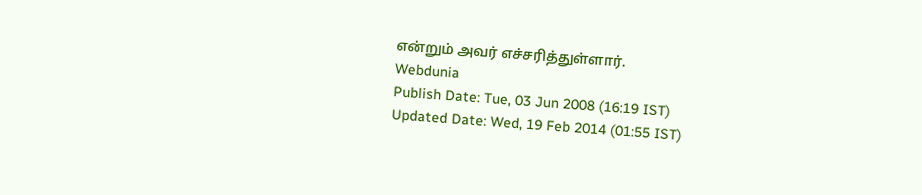என்றும் அவர் எச்சரித்துள்ளார்.
Webdunia
Publish Date: Tue, 03 Jun 2008 (16:19 IST)
Updated Date: Wed, 19 Feb 2014 (01:55 IST)